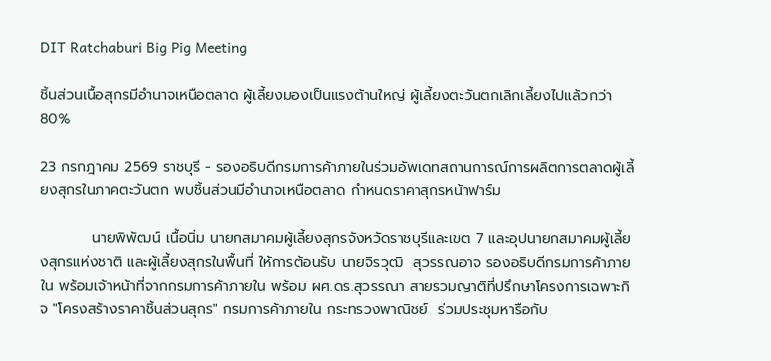DIT Ratchaburi Big Pig Meeting

ชิ้นส่วนเนื้อสุกรมีอำนาจเหนือตลาด ผู้เลี้ยงมองเป็นแรงต้านใหญ่ ผู้เลี้ยงตะวันตกเลิกเลี้ยงไปแล้วกว่า 80%

23 กรกฎาคม 2569 ราชบุรี - รองอธิบดีกรมการค้าภายในร่วมอัพเดทสถานการณ์การผลิตการตลาดผู้เลี้ยงสุกรในภาคตะวันตก พบชิ้นส่วนมีอำนาจเหนือตลาด กำหนดราคาสุกรหน้าฟาร์ม

          นายพิพัฒน์ เนื้อนิ่ม นายกสมาคมผู้เลี้ยงสุกรจังหวัดราชบุรีและเขต 7 และอุปนายกสมาคมผู้เลี้ยงสุกรแห่งชาติ และผู้เลี้ยงสุกรในพื้นที่ ให้การต้อนรับ นายจิรวุฒิ  สุวรรณอาจ รองอธิบดีกรมการค้าภายใน พร้อมเจ้าหน้าที่จากกรมการค้าภายใน พร้อม ผศ.ดร.สุวรรณา สายรวมญาติที่ปรึกษาโครงการเฉพาะกิจ "โครงสร้างราคาชิ้นส่วนสุกร" กรมการค้าภายใน กระทรวงพาณิชย์  ร่วมประชุมหารือกับ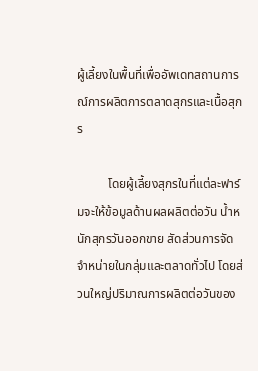ผู้เลี้ยงในพื้นที่เพื่ออัพเดทสถานการณ์การผลิตการตลาดสุกรและเนื้อสุกร

          โดยผู้เลี้ยงสุกรในที่แต่ละฟาร์มจะให้ข้อมูลด้านผลผลิตต่อวัน น้ำหนักสุกรวันออกขาย สัดส่วนการจัดจำหน่ายในกลุ่มและตลาดทั่วไป โดยส่วนใหญ่ปริมาณการผลิตต่อวันของ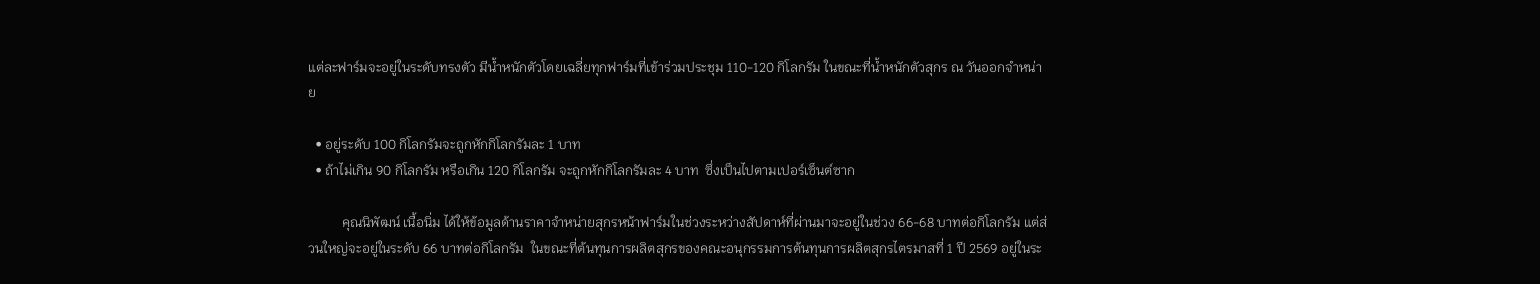แต่ละฟาร์มจะอยู่ในระดับทรงตัว มีน้ำหนักตัวโดยเฉลี่ยทุกฟาร์มที่เข้าร่วมประชุม 110-120 กิโลกรัม ในขณะที่น้ำหนักตัวสุกร ณ วันออกจำหน่าย

  • อยู่ระดับ 100 กิโลกรัมจะถูกหักกิโลกรัมละ 1 บาท
  • ถ้าไม่เกิน 90 กิโลกรัม หรือเกิน 120 กิโลกรัม จะถูกหักกิโลกรัมละ 4 บาท  ซึ่งเป็นไปตามเปอร์เซ็นต์ซาก

          คุณนิพัฒน์ เนื้อนิ่ม ได้ให้ข้อมูลด้านราคาจำหน่ายสุกรหน้าฟาร์มในช่วงระหว่างสัปดาห์ที่ผ่านมาจะอยู่ในช่วง 66-68 บาทต่อกิโลกรัม แต่ส่วนใหญ่จะอยู่ในระดับ 66 บาทต่อกิโลกรัม  ในขณะที่ต้นทุนการผลิตสุกรของคณะอนุกรรมการต้นทุนการผลิตสุกรไตรมาสที่ 1 ปี 2569 อยู่ในระ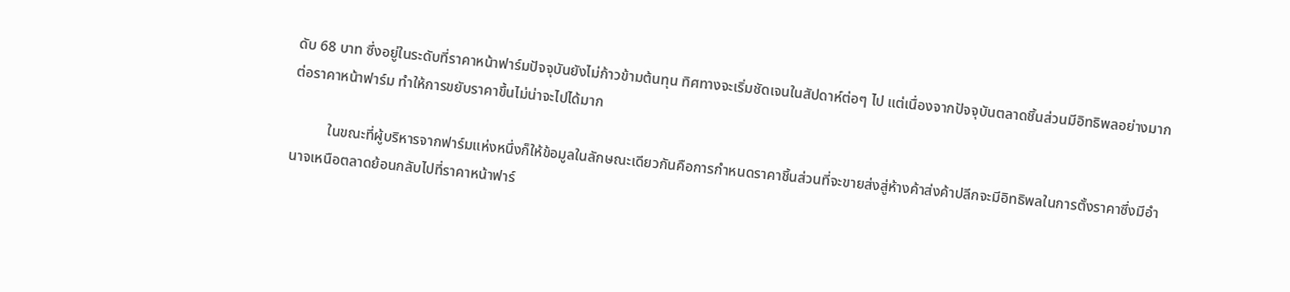ดับ 68 บาท ซึ่งอยู่ในระดับที่ราคาหน้าฟาร์มปัจจุบันยังไม่ก้าวข้ามต้นทุน ทิศทางจะเริ่มชัดเจนในสัปดาห์ต่อๆ ไป แต่เนื่องจากปัจจุบันตลาดชิ้นส่วนมีอิทธิพลอย่างมากต่อราคาหน้าฟาร์ม ทำให้การขยับราคาขึ้นไม่น่าจะไปได้มาก

          ในขณะที่ผู้บริหารจากฟาร์มแห่งหนึ่งก็ให้ข้อมูลในลักษณะเดียวกันคือการกำหนดราคาชิ้นส่วนที่จะขายส่งสู่ห้างค้าส่งค้าปลีกจะมีอิทธิพลในการตั้งราคาซึ่งมีอำนาจเหนือตลาดย้อนกลับไปที่ราคาหน้าฟาร์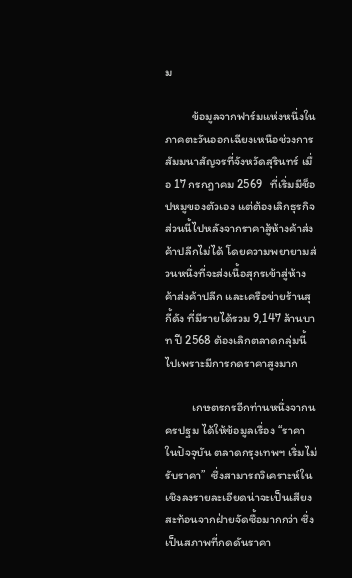ม

          ข้อมูลจากฟาร์มแห่งหนึ่งในภาคตะวันออกเฉียงเหนือช่วงการสัมมนาสัญจรที่จังหวัดสุรินทร์ เมื่อ 17 กรกฎาคม 2569   ที่เริ่มมีช็อปหมูของตัวเอง แต่ต้องเลิกธุรกิจส่วนนี้ไปหลังจากราคาสู้ห้างค้าส่งค้าปลีกไม่ได้ โดยความพยายามส่วนหนึ่งที่จะส่งเนื้อสุกรเข้าสู่ห้างค้าส่งค้าปลีก และเครือข่ายร้านสุกี้ดัง ที่มีรายได้รวม 9,147 ล้านบาท ปี 2568 ต้องเลิกตลาดกลุ่มนี้ไปเพราะมีการกดราคาสูงมาก

          เกษตรกรอีกท่านหนึ่งจากนครปฐม ได้ให้ข้อมูลเรื่อง “ราคาในปัจจุบัน ตลาดกรุงเทพฯ เริ่มไม่รับราคา”  ซึ่งสามารถวิเคราะห์ในเชิงลงรายละเอียดน่าจะเป็นเสียงสะท้อนจากฝ่ายจัดซื้อมากกว่า ซึ่งเป็นสภาพที่กดดันราคา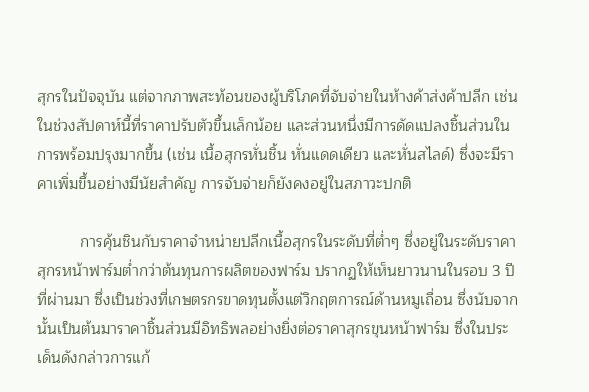สุกรในปัจจุบัน แต่จากภาพสะท้อนของผู้บริโภคที่จับจ่ายในห้างค้าส่งค้าปลีก เช่น ในช่วงสัปดาห์นี้ที่ราคาปรับตัวขึ้นเล็กน้อย และส่วนหนึ่งมีการดัดแปลงชิ้นส่วนในการพร้อมปรุงมากขึ้น (เช่น เนื้อสุกรหั่นชิ้น หั่นแดดเดียว และหั่นสไลด์) ซึ่งจะมีราคาเพิ่มขึ้นอย่างมีนัยสำคัญ การจับจ่ายก็ยังคงอยู่ในสภาวะปกติ

          การคุ้นชินกับราคาจำหน่ายปลีกเนื้อสุกรในระดับที่ต่ำๆ ซึ่งอยู่ในระดับราคาสุกรหน้าฟาร์มต่ำกว่าต้นทุนการผลิตของฟาร์ม ปรากฏให้เห็นยาวนานในรอบ 3 ปีที่ผ่านมา ซึ่งเป็นช่วงที่เกษตรกรขาดทุนตั้งแต่วิกฤตการณ์ด้านหมูเถื่อน ซึ่งนับจากนั้นเป็นต้นมาราคาชิ้นส่วนมีอิทธิพลอย่างยิ่งต่อราคาสุกรขุนหน้าฟาร์ม ซึ่งในประเด็นดังกล่าวการแก้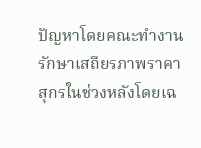ปัญหาโดยคณะทำงานรักษาเสถียรภาพราคาสุกรในช่วงหลังโดยเฉ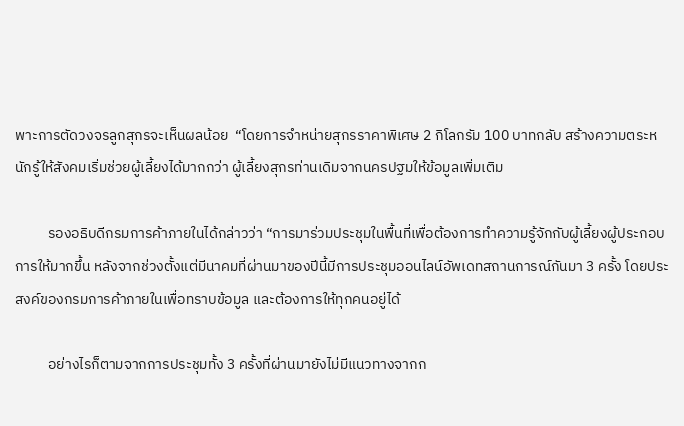พาะการตัดวงจรลูกสุกรจะเห็นผลน้อย  “โดยการจำหน่ายสุกรราคาพิเศษ 2 กิโลกรัม 100 บาทกลับ สร้างความตระหนักรู้ให้สังคมเริ่มช่วยผู้เลี้ยงได้มากกว่า ผู้เลี้ยงสุกรท่านเดิมจากนครปฐมให้ข้อมูลเพิ่มเติม

          รองอธิบดีกรมการค้าภายในได้กล่าวว่า “การมาร่วมประชุมในพื้นที่เพื่อต้องการทำความรู้จักกับผู้เลี้ยงผู้ประกอบการให้มากขึ้น หลังจากช่วงตั้งแต่มีนาคมที่ผ่านมาของปีนี้มีการประชุมออนไลน์อัพเดทสถานการณ์กันมา 3 ครั้ง โดยประสงค์ของกรมการค้าภายในเพื่อทราบข้อมูล และต้องการให้ทุกคนอยู่ได้

          อย่างไรก็ตามจากการประชุมทั้ง 3 ครั้งที่ผ่านมายังไม่มีแนวทางจากก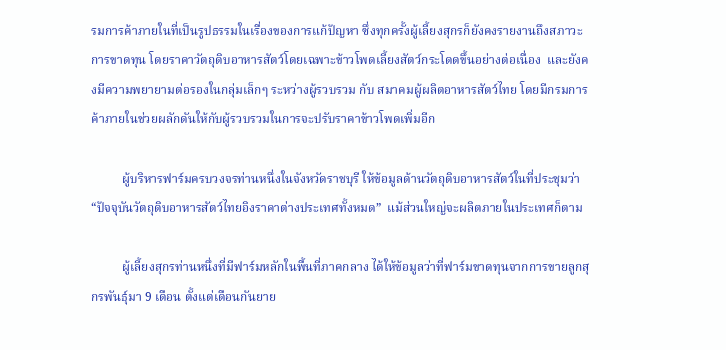รมการค้าภายในที่เป็นรูปธรรมในเรื่องของการแก้ปัญหา ซึ่งทุกครั้งผู้เลี้ยงสุกรก็ยังคงรายงานถึงสภาวะการขาดทุน โดยราคาวัตถุดิบอาหารสัตว์โดยเฉพาะข้าวโพดเลี้ยงสัตว์กระโดดขึ้นอย่างต่อเนื่อง  และยังคงมีความพยายามต่อรองในกลุ่มเล็กๆ ระหว่างผู้รวบรวม กับ สมาคมผู้ผลิตอาหารสัตว์ไทย โดยมีกรมการค้าภายในช่วยผลักดันให้กับผู้รวบรวมในการจะปรับราคาข้าวโพดเพิ่มอีก

          ผู้บริหารฟาร์มครบวงจรท่านหนึ่งในจังหวัดราชบุรี ให้ข้อมูลด้านวัตถุดิบอาหารสัตว์ในที่ประชุมว่า “ปัจจุบันวัตถุดิบอาหารสัตว์ไทยอิงราคาต่างประเทศทั้งหมด”  แม้ส่วนใหญ่จะผลิตภายในประเทศก็ตาม

          ผู้เลี้ยงสุกรท่านหนึ่งที่มีฟาร์มหลักในพื้นที่ภาคกลาง ได้ให้ข้อมูลว่าที่ฟาร์มขาดทุนจากการขายลูกสุกรพันธุ์มา 9 เดือน ตั้งแต่เดือนกันยาย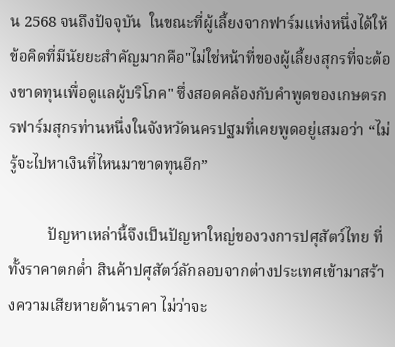น 2568 จนถึงปัจจุบัน  ในขณะที่ผู้เลี้ยงจากฟาร์มแห่งหนึ่งได้ให้ข้อคิดที่มีนัยยะสำคัญมากคือ"ไม่ใช่หน้าที่ของผู้เลี้ยงสุกรที่จะต้องขาดทุนเพื่อดูแลผู้บริโภค" ซึ่งสอดคล้องกับคำพูดของเกษตรกรฟาร์มสุกรท่านหนึ่งในจังหวัดนครปฐมที่เคยพูดอยู่เสมอว่า “ไม่รู้จะไปหาเงินที่ไหนมาขาดทุนอีก”

          ปัญหาเหล่านี้จึงเป็นปัญหาใหญ่ของวงการปศุสัตว์ไทย ที่ทั้งราคาตกต่ำ สินค้าปศุสัตว์ลักลอบจากต่างประเทศเข้ามาสร้างความเสียหายด้านราคา ไม่ว่าจะ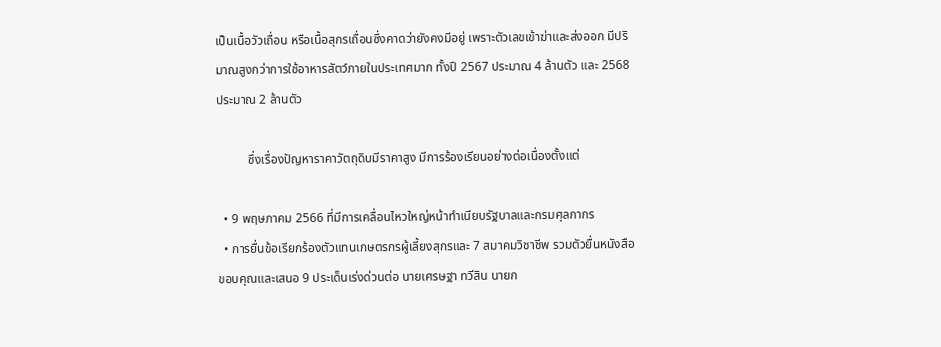เป็นเนื้อวัวเถื่อน หรือเนื้อสุกรเถื่อนซึ่งคาดว่ายังคงมีอยู่ เพราะตัวเลขเข้าฆ่าและส่งออก มีปริมาณสูงกว่าการใช้อาหารสัตว์ภายในประเทศมาก ทั้งปี 2567 ประมาณ 4 ล้านตัว และ 2568 ประมาณ 2 ล้านตัว

          ซึ่งเรื่องปัญหาราคาวัตถุดิบมีราคาสูง มีการร้องเรียนอย่างต่อเนื่องตั้งแต่

  • 9 พฤษภาคม 2566 ที่มีการเคลื่อนไหวใหญ่หน้าทำเนียบรัฐบาลและกรมศุลกากร
  • การยื่นข้อเรียกร้องตัวแทนเกษตรกรผู้เลี้ยงสุกรและ 7 สมาคมวิชาชีพ รวมตัวยื่นหนังสือขอบคุณและเสนอ 9 ประเด็นเร่งด่วนต่อ นายเศรษฐา ทวีสิน นายก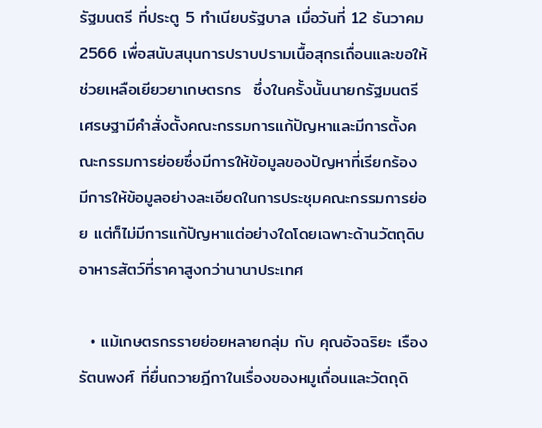รัฐมนตรี ที่ประตู 5 ทำเนียบรัฐบาล เมื่อวันที่ 12 ธันวาคม 2566 เพื่อสนับสนุนการปราบปรามเนื้อสุกรเถื่อนและขอให้ช่วยเหลือเยียวยาเกษตรกร  ซึ่งในครั้งนั้นนายกรัฐมนตรีเศรษฐามีคำสั่งตั้งคณะกรรมการแก้ปัญหาและมีการตั้งคณะกรรมการย่อยซึ่งมีการให้ข้อมูลของปัญหาที่เรียกร้อง มีการให้ข้อมูลอย่างละเอียดในการประชุมคณะกรรมการย่อย แต่ก็ไม่มีการแก้ปัญหาแต่อย่างใดโดยเฉพาะด้านวัตถุดิบอาหารสัตว์ที่ราคาสูงกว่านานาประเทศ

  • แม้เกษตรกรรายย่อยหลายกลุ่ม กับ คุณอัจฉริยะ เรืองรัตนพงศ์ ที่ยื่นถวายฎีกาในเรื่องของหมูเถื่อนและวัตถุดิ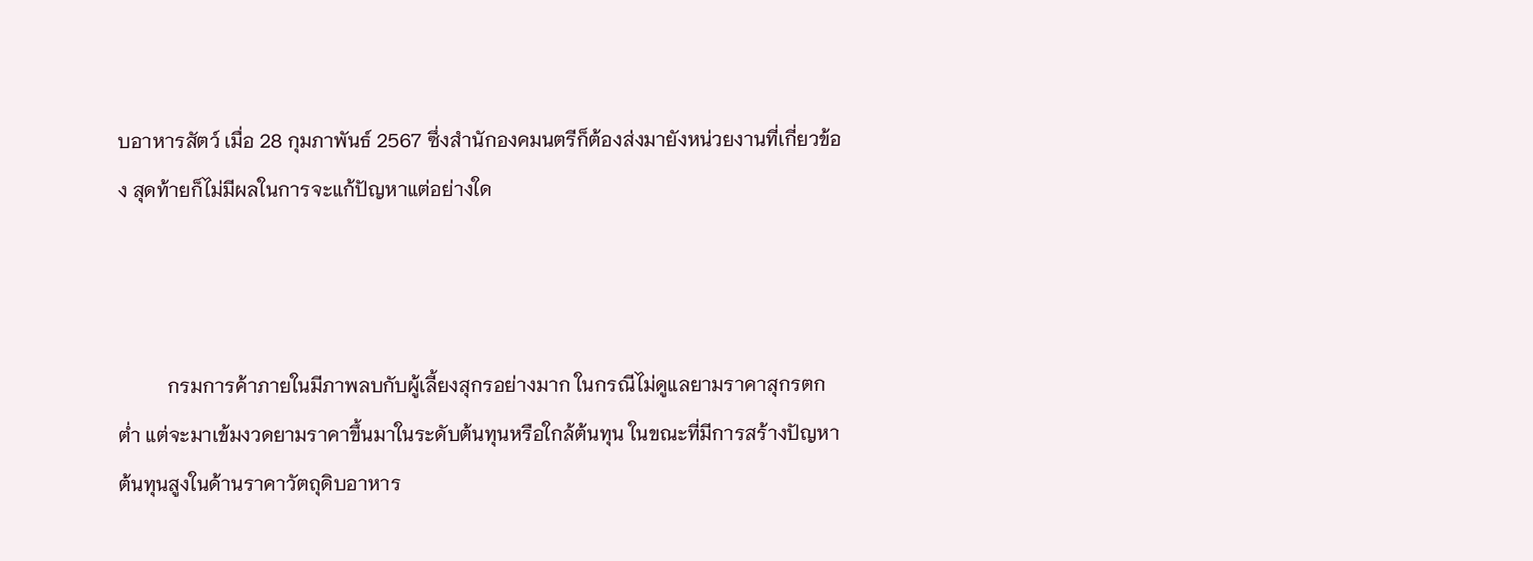บอาหารสัตว์ เมื่อ 28 กุมภาพันธ์ 2567 ซึ่งสำนักองคมนตรีก็ต้องส่งมายังหน่วยงานที่เกี่ยวข้อง สุดท้ายก็ไม่มีผลในการจะแก้ปัญหาแต่อย่างใด



          กรมการค้าภายในมีภาพลบกับผู้เลี้ยงสุกรอย่างมาก ในกรณีไม่ดูแลยามราคาสุกรตกต่ำ แต่จะมาเข้มงวดยามราคาขึ้นมาในระดับต้นทุนหรือใกล้ต้นทุน ในขณะที่มีการสร้างปัญหาต้นทุนสูงในด้านราคาวัตถุดิบอาหาร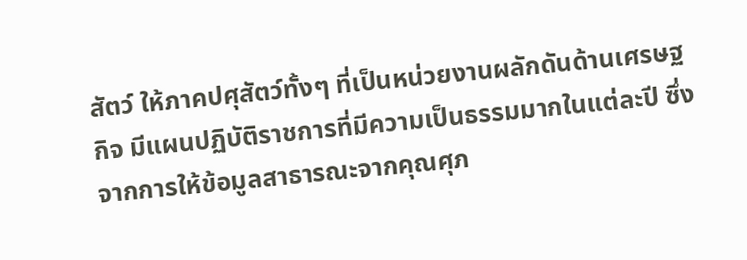สัตว์ ให้ภาคปศุสัตว์ทั้งๆ ที่เป็นหน่วยงานผลักดันด้านเศรษฐกิจ มีแผนปฏิบัติราชการที่มีความเป็นธรรมมากในแต่ละปี ซึ่งจากการให้ข้อมูลสาธารณะจากคุณศุภ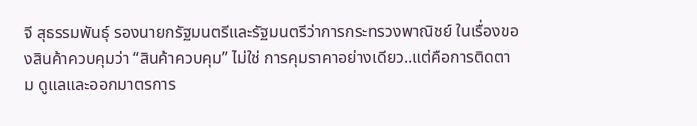จี สุธรรมพันธุ์ รองนายกรัฐมนตรีและรัฐมนตรีว่าการกระทรวงพาณิชย์ ในเรื่องของสินค้าควบคุมว่า “สินค้าควบคุม” ไม่ใช่ การคุมราคาอย่างเดียว..แต่คือการติดตาม ดูแลและออกมาตรการ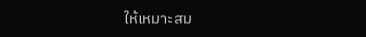ให้เหมาะสม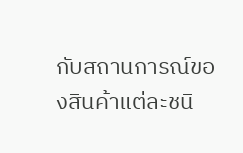กับสถานการณ์ของสินค้าแต่ละชนิ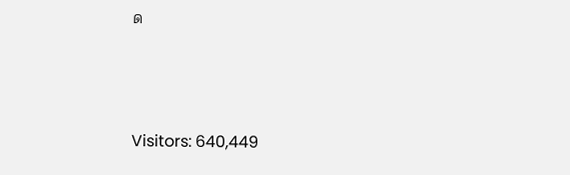ด



Visitors: 640,449